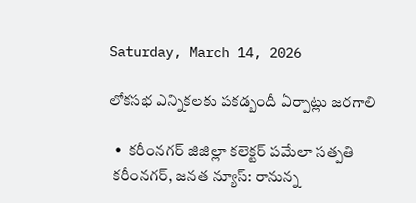Saturday, March 14, 2026

లోకసభ ఎన్నికలకు పకడ్బందీ ఏర్పాట్లు జరగాలి

  •  కరీంనగర్ జిజిల్లా కలెక్టర్ పమేలా సత్పతి
 కరీంనగర్, జనత న్యూస్: రానున్న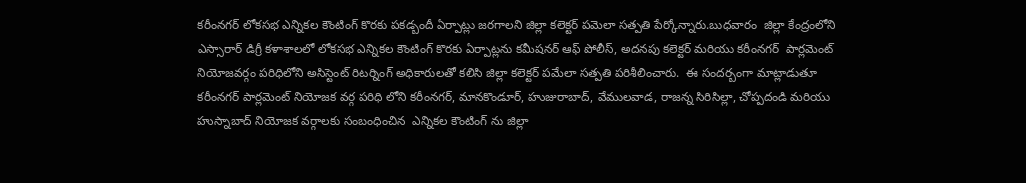కరీంనగర్ లోకసభ ఎన్నికల కౌంటింగ్ కొరకు పకడ్బందీ ఏర్పాట్లు జరగాలని జిల్లా కలెక్టర్ పమెలా సత్పతి పేర్కోన్నారు.బుధవారం  జిల్లా కేంద్రంలోని ఎస్సారార్ డిగ్రీ కళాశాలలో లోకసభ ఎన్నికల కౌంటింగ్ కొరకు ఏర్పాట్లను కమీషనర్ ఆఫ్ పోలీస్, అదనపు కలెక్టర్ మరియు కరీంనగర్  పార్లమెంట్ నియోజవర్గం పరిధిలోని అసిస్టెంట్ రిటర్నింగ్ అధికారులతో కలిసి జిల్లా కలెక్టర్ పమేలా సత్పతి పరిశీలించారు.  ఈ సందర్బంగా మాట్లాడుతూ కరీంనగర్ పార్లమెంట్ నియోజక వర్గ పరిధి లోని కరీంనగర్, మానకొండూర్, హుజురాబాద్, వేములవాడ, రాజన్న సిరిసిల్లా, చోప్పదండి మరియు హుస్నాబాద్ నియోజక వర్గాలకు సంబంధించిన  ఎన్నికల కౌంటింగ్ ను జిల్లా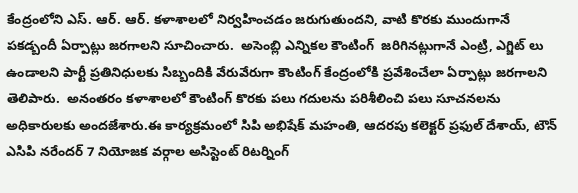కేంద్రంలోని ఎస్. ఆర్. ఆర్. కళాశాలలో నిర్వహించడం జరుగుతుందని, వాటి కొరకు ముందుగానే  పకడ్బందీ ఏర్పాట్లు జరగాలని సూచించారు.  అసెంబ్లి ఎన్నికల కౌంటింగ్  జరిగినట్లుగానే ఎంట్రి, ఎగ్జిట్ లు ఉండాలని పార్టీ ప్రతినిధులకు సిబ్బందికి వేరువేరుగా కౌంటింగ్ కేంద్రంలోకి ప్రవేశించేలా ఏర్పాట్లు జరగాలని తెలిపారు.  అనంతరం కళాశాలలో కౌంటింగ్ కొరకు పలు గదులను పరిశీలించి పలు సూచనలను అధికారులకు అందజేశారు.ఈ కార్యక్రమంలో సిపి అభిషేక్ మహంతి, ఆదరపు కలెక్టర్ ప్రఫుల్ దేశాయ్, టౌన్ ఎసిపి నరేందర్ 7 నియోజక వర్గాల అసిస్టెంట్ రిటర్నింగ్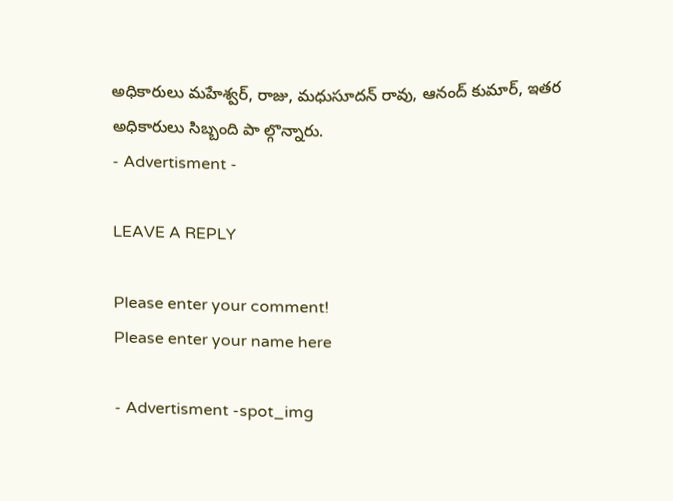అధికారులు మహేశ్వర్, రాజు, మధుసూదన్ రావు, ఆనంద్ కుమార్, ఇతర అధికారులు సిబ్బంది పా ల్గొన్నారు.
- Advertisment -

LEAVE A REPLY

Please enter your comment!
Please enter your name here

- Advertisment -spot_img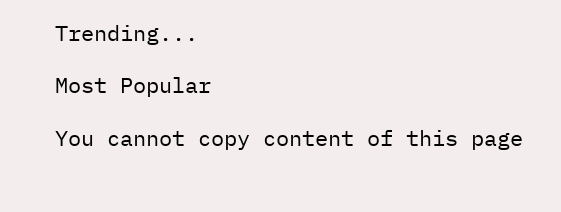Trending...

Most Popular

You cannot copy content of this page